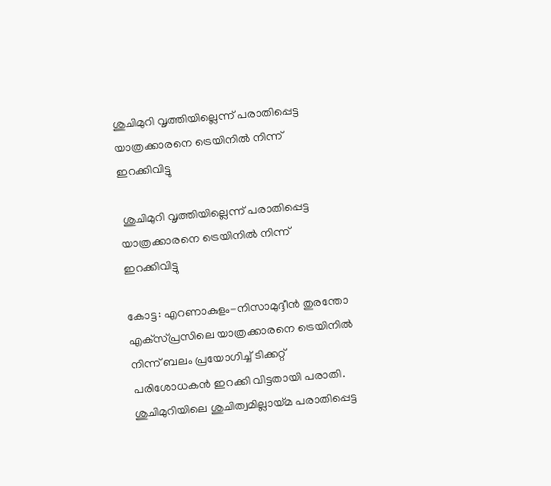ശുചിമുറി വൃത്തിയില്ലെന്ന് പരാതിപ്പെട്ട യാത്രക്കാരനെ ട്രെയിനില്‍ നിന്ന് ഇറക്കിവിട്ടു

 ശുചിമുറി വൃത്തിയില്ലെന്ന് പരാതിപ്പെട്ട യാത്രക്കാരനെ ട്രെയിനില്‍ നിന്ന് ഇറക്കിവിട്ടു

കോട്ട: എറണാകുളം-നിസാമുദ്ദീന്‍ തുരന്തോ എക്‌സ്‌പ്രസിലെ യാത്രക്കാരനെ ട്രെയിനില്‍ നിന്ന് ബലം പ്രയോഗിച്ച് ടിക്കറ്റ് പരിശോധകന്‍ ഇറക്കി വിട്ടതായി പരാതി. ശുചിമുറിയിലെ ശുചിത്വമില്ലായ്‌മ പരാതിപ്പെട്ട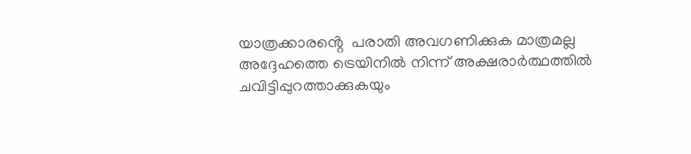യാത്രക്കാരൻ്റെ  പരാതി അവഗണിക്കുക മാത്രമല്ല അദ്ദേഹത്തെ ട്രെയിനില്‍ നിന്ന് അക്ഷരാര്‍ത്ഥത്തില്‍ ചവിട്ടിപ്പുറത്താക്കുകയും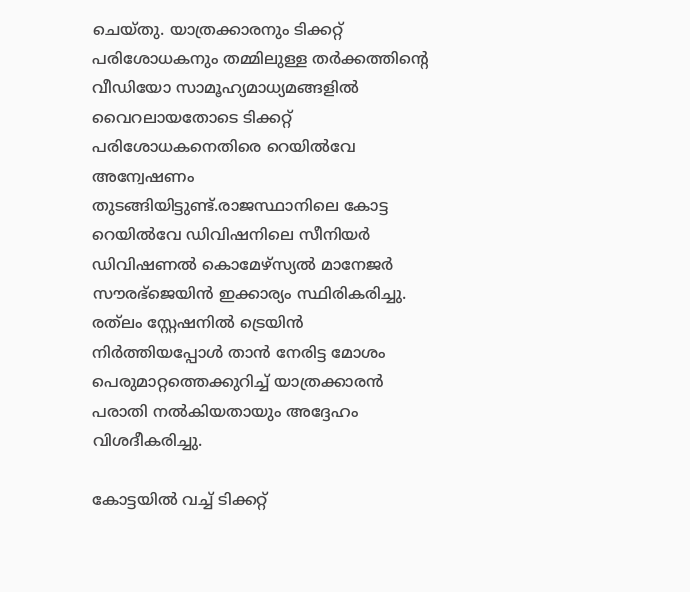ചെയ്‌തു. യാത്രക്കാരനും ടിക്കറ്റ് പരിശോധകനും തമ്മിലുള്ള തര്‍ക്കത്തിന്‍റെ വീഡിയോ സാമൂഹ്യമാധ്യമങ്ങളില്‍ വൈറലായതോടെ ടിക്കറ്റ് പരിശോധകനെതിരെ റെയില്‍വേ അന്വേഷണം തുടങ്ങിയിട്ടുണ്ട്.രാജസ്ഥാനിലെ കോട്ട റെയില്‍വേ ഡിവിഷനിലെ സീനിയര്‍ ഡിവിഷണല്‍ കൊമേഴ്‌സ്യല്‍ മാനേജര്‍ സൗരഭ്ജെയിന്‍ ഇക്കാര്യം സ്ഥിരികരിച്ചു. രത്‌ലം സ്റ്റേഷനില്‍ ട്രെയിന്‍ നിര്‍ത്തിയപ്പോള്‍ താന്‍ നേരിട്ട മോശം പെരുമാറ്റത്തെക്കുറിച്ച് യാത്രക്കാരന്‍ പരാതി നല്‍കിയതായും അദ്ദേഹം വിശദീകരിച്ചു.

കോട്ടയില്‍ വച്ച് ടിക്കറ്റ്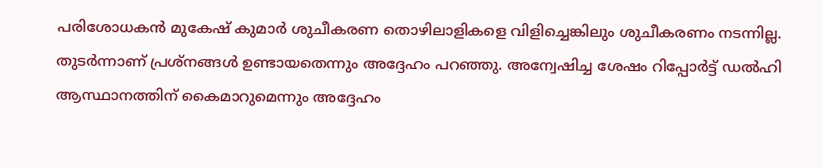പരിശോധകന്‍ മുകേഷ് കുമാര്‍ ശുചീകരണ തൊഴിലാളികളെ വിളിച്ചെങ്കിലും ശുചീകരണം നടന്നില്ല. തുടര്‍ന്നാണ് പ്രശ്‌നങ്ങള്‍ ഉണ്ടായതെന്നും അദ്ദേഹം പറഞ്ഞു. അന്വേഷിച്ച ശേഷം റിപ്പോര്‍ട്ട് ഡല്‍ഹി ആസ്ഥാനത്തിന് കൈമാറുമെന്നും അദ്ദേഹം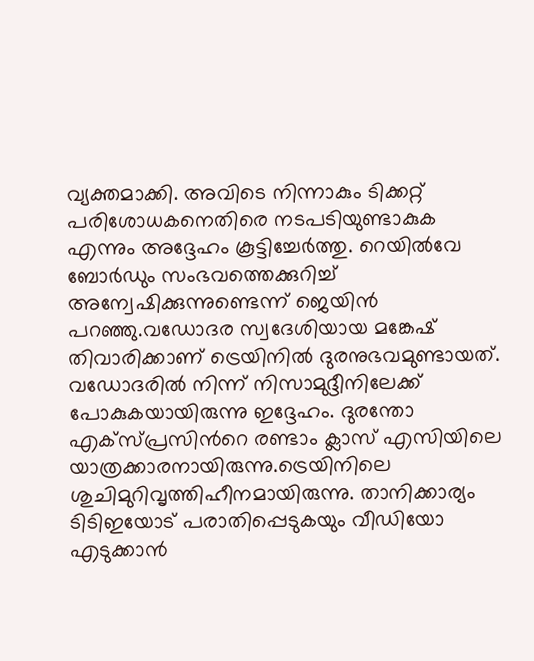വ്യക്തമാക്കി. അവിടെ നിന്നാകും ടിക്കറ്റ് പരിശോധകനെതിരെ നടപടിയുണ്ടാകുക എന്നും അദ്ദേഹം കൂട്ടിച്ചേര്‍ത്തു. റെയില്‍വേ ബോര്‍ഡും സംഭവത്തെക്കുറിച്ച് അന്വേഷിക്കുന്നുണ്ടെന്ന് ജെയിന്‍ പറഞ്ഞു.വഡോദര സ്വദേശിയായ മങ്കേഷ് തിവാരിക്കാണ് ട്രെയിനില്‍ ദുരനുഭവമുണ്ടായത്. വഡോദരില്‍ നിന്ന് നിസാമുദ്ദീനിലേക്ക് പോകുകയായിരുന്നു ഇദ്ദേഹം. ദുരന്തോ എക്‌സ്‌പ്രസിന്‍റെ രണ്ടാം ക്ലാസ് എസിയിലെ യാത്രക്കാരനായിരുന്നു.ട്രെയിനിലെ ശുചിമുറിവൃത്തിഹീനമായിരുന്നു. താനിക്കാര്യം ടിടിഇയോട് പരാതിപ്പെടുകയും വീഡിയോ എടുക്കാന്‍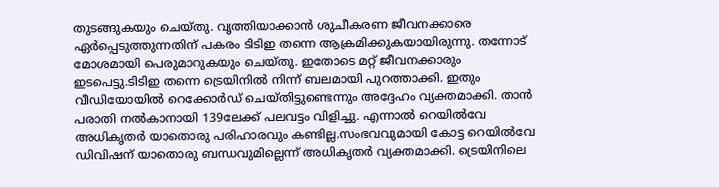തുടങ്ങുകയും ചെയ്‌തു. വൃത്തിയാക്കാന്‍ ശുചീകരണ ജീവനക്കാരെ ഏര്‍പ്പെടുത്തുന്നതിന് പകരം ടിടിഇ തന്നെ ആക്രമിക്കുകയായിരുന്നു. തന്നോട് മോശമായി പെരുമാറുകയും ചെയ്‌തു. ഇതോടെ മറ്റ് ജീവനക്കാരും ഇടപെട്ടു.ടിടിഇ തന്നെ ട്രെയിനില്‍ നിന്ന് ബലമായി പുറത്താക്കി. ഇതും വീഡിയോയില്‍ റെക്കോര്‍ഡ് ചെയ്‌തിട്ടുണ്ടെന്നും അദ്ദേഹം വ്യക്തമാക്കി. താന്‍ പരാതി നല്‍കാനായി 139ലേക്ക് പലവട്ടം വിളിച്ചു. എന്നാല്‍ റെയില്‍വേ അധികൃതര്‍ യാതൊരു പരിഹാരവും കണ്ടില്ല.സംഭവവുമായി കോട്ട റെയില്‍വേ ഡിവിഷന് യാതൊരു ബന്ധവുമില്ലെന്ന് അധികൃതര്‍ വ്യക്തമാക്കി. ട്രെയിനിലെ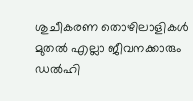ശുചീകരണ തൊഴിലാളികള്‍ മുതല്‍ എല്ലാ ജീവനക്കാരും ഡല്‍ഹി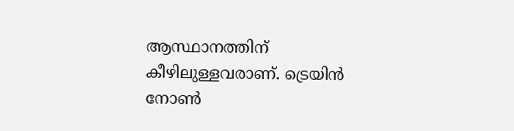ആസ്ഥാനത്തിന് കീഴിലുള്ളവരാണ്. ട്രെയിന്‍ നോണ്‍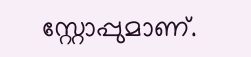സ്റ്റോപ്പുമാണ്.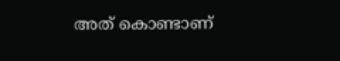അത് കൊണ്ടാണ്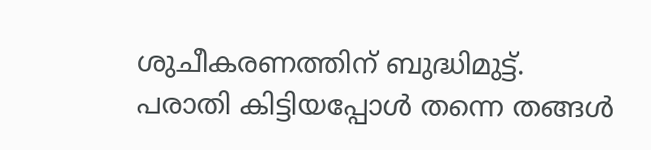ശുചീകരണത്തിന് ബുദ്ധിമുട്ട്. പരാതി കിട്ടിയപ്പോള്‍ തന്നെ തങ്ങള്‍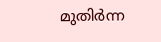മുതിര്‍ന്ന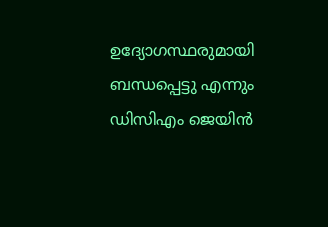ഉദ്യോഗസ്ഥരുമായി ബന്ധപ്പെട്ടു എന്നും ഡിസിഎം ജെയിന്‍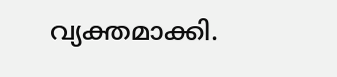വ്യക്തമാക്കി.